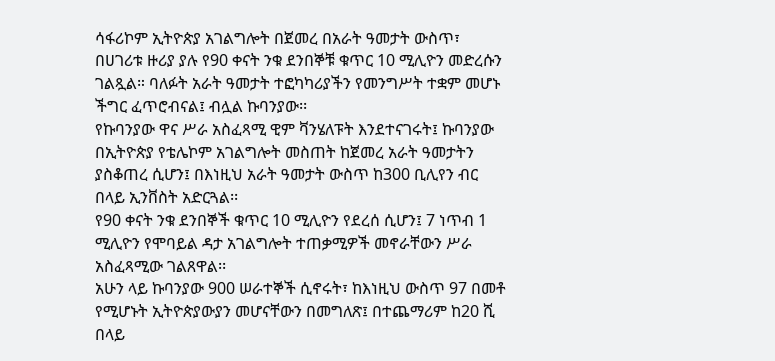ሳፋሪኮም ኢትዮጵያ አገልግሎት በጀመረ በአራት ዓመታት ውስጥ፣ በሀገሪቱ ዙሪያ ያሉ የ90 ቀናት ንቁ ደንበኞቹ ቁጥር 10 ሚሊዮን መድረሱን ገልጿል። ባለፉት አራት ዓመታት ተፎካካሪያችን የመንግሥት ተቋም መሆኑ ችግር ፈጥሮብናል፤ ብሏል ኩባንያው፡፡
የኩባንያው ዋና ሥራ አስፈጻሚ ዊም ቫንሄለፑት እንደተናገሩት፤ ኩባንያው በኢትዮጵያ የቴሌኮም አገልግሎት መስጠት ከጀመረ አራት ዓመታትን ያስቆጠረ ሲሆን፤ በእነዚህ አራት ዓመታት ውስጥ ከ300 ቢሊየን ብር በላይ ኢንቨስት አድርጓል፡፡
የ90 ቀናት ንቁ ደንበኞች ቁጥር 10 ሚሊዮን የደረሰ ሲሆን፤ 7 ነጥብ 1 ሚሊዮን የሞባይል ዳታ አገልግሎት ተጠቃሚዎች መኖራቸውን ሥራ አስፈጻሚው ገልጸዋል፡፡
አሁን ላይ ኩባንያው 900 ሠራተኞች ሲኖሩት፣ ከእነዚህ ውስጥ 97 በመቶ የሚሆኑት ኢትዮጵያውያን መሆናቸውን በመግለጽ፤ በተጨማሪም ከ20 ሺ በላይ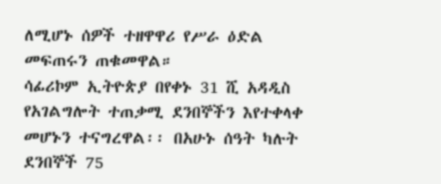ለሚሆኑ ሰዎች ተዘዋዋሪ የሥራ ዕድል መፍጠሩን ጠቁመዋል።
ሳፊሪኮም ኢትዮጵያ በየቀኑ 31 ሺ አዳዲስ የአገልግሎት ተጠቃሚ ደንበኞችን እየተቀላቀ መሆኑን ተናግረዋል፡፡ በአሁኑ ሰዓት ካሉት ደንበኞች 75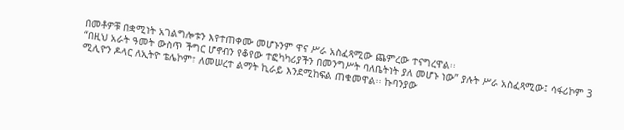በመቶዎቹ በቋሚነት አገልግሎቱን እየተጠቀሙ መሆኑንም ዋና ሥራ አስፈጻሚው ጨምረው ተናግረዋል፡፡
“በዚህ አራት ዓመት ውስጥ ችግር ሆኖብን የቆየው ተፎካካሪያችን በመንግሥት ባለቤትነት ያለ መሆኑ ነው” ያሉት ሥራ አስፈጻሚው፤ ሳፋሪኮም 3 ሚሊዮን ዶላር ለኢትዮ ቴሌኮም፣ ለመሠረተ ልማት ኪራይ እንደሚከፍል ጠቁመዋል፡፡ ኩባንያው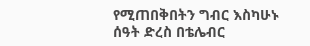የሚጠበቅበትን ግብር እስካሁኑ ሰዓት ድረስ በቴሌብር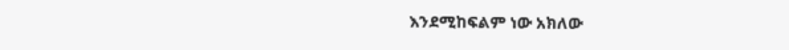እንደሚከፍልም ነው አክለው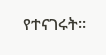የተናገሩት፡፡